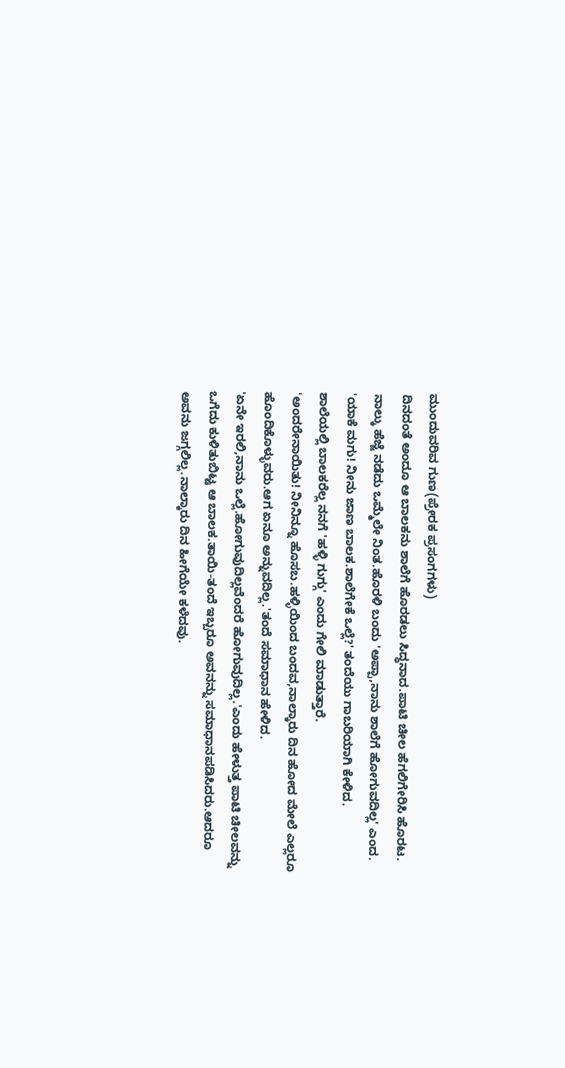ಮುಂದುವರಿವ ಗುಣ(ಪ್ರೇರಕ ಪ್ರಸಂಗಗಳು)
ದಿನದಂತೆ ಅಂದೂ ಆ ಬಾಲಕನು ಶಾಲೆಗೆ ಹೊರಡಲು ಸಿದ್ಧನಾದ.ಪಾಟಿ ಚೀಲ ಹೆಗಲಿಗೇರಿಸಿ ಹೊರಟ.
ನಾಲ್ಕು ಹೆಜ್ಜೆ ನಡೆದು ಒಮ್ಮೆಲೇ ನಿಂತ.ಹೊರಳಿ ಬಂದು 'ಅಪ್ಪಾ,ನಾನು ಶಾಲೆಗೆ ಹೋಗುವದಿಲ್ಲ' ಎಂದ.
'ಯಾಕೆ ಮಗು! ನೀನು ಜಾಣ ಬಾಲಕ.ಶಾಲೆಗೇಕೆ ಒಲ್ಲೆ?' ತಂದೆಯು ಗಾಬರಿಯಾಗಿ ಕೇಳಿದ.
ಶಾಲೆಯಲ್ಲಿ ಬಾಲಕರೆಲ್ಲ ನನಗೆ 'ಹಳ್ಳಿ ಗುಗ್ಗು' ಎಂದು ಗೇಲಿ ಮಾಡುತ್ತಾರೆ.
'ಅಂದರೇನಾಯಿತು! ನೀನಿನ್ನೂ ಹೊಸಬ.ಹಳ್ಳಿಯಿಂದ ಬಂದವ,ನಾಲ್ಕಾರು ದಿನ ಹೋದ ಮೇಲೆ ಎಲ್ಲರೂ
ಹೊಂದಿಕೊಳ್ಳುವರು.ಆಗ ಏನೂ ಅನ್ನುವದಿಲ್ಲ.'ತಂದೆ ಸಮಾಧಾನ ಹೇಳಿದ.
'ಏನೇ ಇರಲಿ,ನಾನು ಒಲ್ಲೆ.ಹೋಗುವುದಿಲ್ಲವೆಂದರೆ ಹೋಗುವುದಿಲ್ಲ.'ಎಂದು ಹೇಳುತ್ತ ಪಾಟಿ ಚೀಲವನ್ನು
ಒಗೆದು ಕುಳಿತುಬಿಟ್ಟ ಆ ಬಾಲಕ.ತಾಯಿ-ತಂದೆ ಇಬ್ಬರೂ ಅವನನ್ನು ಸಮಾಧಾನಪಡಿಸಿದರು.ಆದರೂ
ಅವನು ಜಗ್ಗಲಿಲ್ಲ.ನಾಲ್ಕಾರು ದಿನ ಹೀಗೆಯೇ ಕಳೆದವು.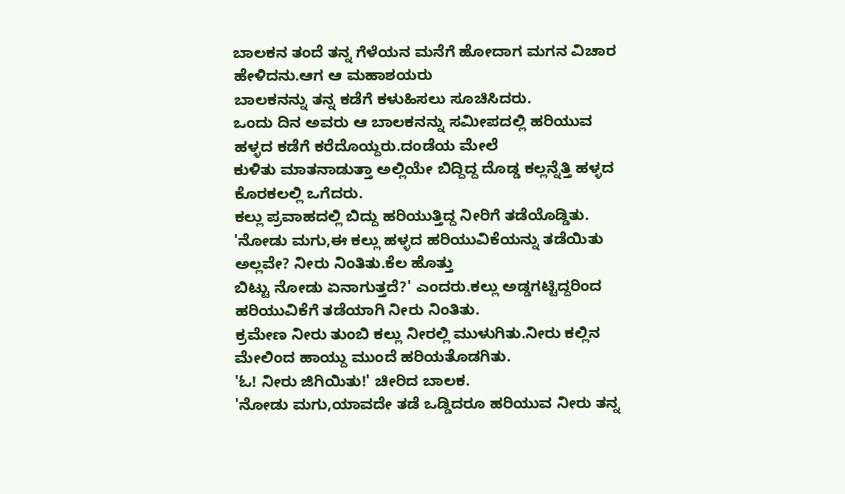ಬಾಲಕನ ತಂದೆ ತನ್ನ ಗೆಳೆಯನ ಮನೆಗೆ ಹೋದಾಗ ಮಗನ ವಿಚಾರ ಹೇಳಿದನು.ಆಗ ಆ ಮಹಾಶಯರು
ಬಾಲಕನನ್ನು ತನ್ನ ಕಡೆಗೆ ಕಳುಹಿಸಲು ಸೂಚಿಸಿದರು.
ಒಂದು ದಿನ ಅವರು ಆ ಬಾಲಕನನ್ನು ಸಮೀಪದಲ್ಲಿ ಹರಿಯುವ ಹಳ್ಳದ ಕಡೆಗೆ ಕರೆದೊಯ್ದರು.ದಂಡೆಯ ಮೇಲೆ
ಕುಳಿತು ಮಾತನಾಡುತ್ತಾ ಅಲ್ಲಿಯೇ ಬಿದ್ದಿದ್ದ ದೊಡ್ಡ ಕಲ್ಲನ್ನೆತ್ತಿ ಹಳ್ಳದ ಕೊರಕಲಲ್ಲಿ ಒಗೆದರು.
ಕಲ್ಲು ಪ್ರವಾಹದಲ್ಲಿ ಬಿದ್ದು ಹರಿಯುತ್ತಿದ್ದ ನೀರಿಗೆ ತಡೆಯೊಡ್ಡಿತು.
'ನೋಡು ಮಗು,ಈ ಕಲ್ಲು ಹಳ್ಳದ ಹರಿಯುವಿಕೆಯನ್ನು ತಡೆಯಿತು ಅಲ್ಲವೇ? ನೀರು ನಿಂತಿತು.ಕೆಲ ಹೊತ್ತು
ಬಿಟ್ಟು ನೋಡು ಏನಾಗುತ್ತದೆ?' ಎಂದರು.ಕಲ್ಲು ಅಡ್ಡಗಟ್ಟಿದ್ದರಿಂದ ಹರಿಯುವಿಕೆಗೆ ತಡೆಯಾಗಿ ನೀರು ನಿಂತಿತು.
ಕ್ರಮೇಣ ನೀರು ತುಂಬಿ ಕಲ್ಲು ನೀರಲ್ಲಿ ಮುಳುಗಿತು.ನೀರು ಕಲ್ಲಿನ ಮೇಲಿಂದ ಹಾಯ್ದು ಮುಂದೆ ಹರಿಯತೊಡಗಿತು.
'ಓ! ನೀರು ಜಿಗಿಯಿತು!' ಚೀರಿದ ಬಾಲಕ.
'ನೋಡು ಮಗು,ಯಾವದೇ ತಡೆ ಒಡ್ಡಿದರೂ ಹರಿಯುವ ನೀರು ತನ್ನ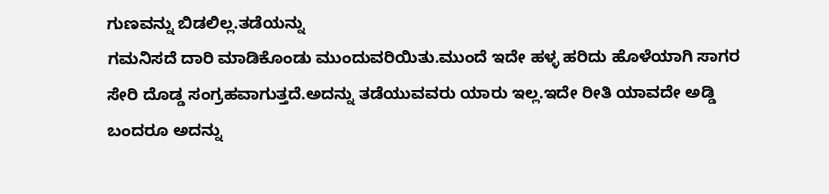ಗುಣವನ್ನು ಬಿಡಲಿಲ್ಲ.ತಡೆಯನ್ನು
ಗಮನಿಸದೆ ದಾರಿ ಮಾಡಿಕೊಂಡು ಮುಂದುವರಿಯಿತು.ಮುಂದೆ ಇದೇ ಹಳ್ಳ ಹರಿದು ಹೊಳೆಯಾಗಿ ಸಾಗರ
ಸೇರಿ ದೊಡ್ಡ ಸಂಗ್ರಹವಾಗುತ್ತದೆ.ಅದನ್ನು ತಡೆಯುವವರು ಯಾರು ಇಲ್ಲ.ಇದೇ ರೀತಿ ಯಾವದೇ ಅಡ್ಡಿ
ಬಂದರೂ ಅದನ್ನು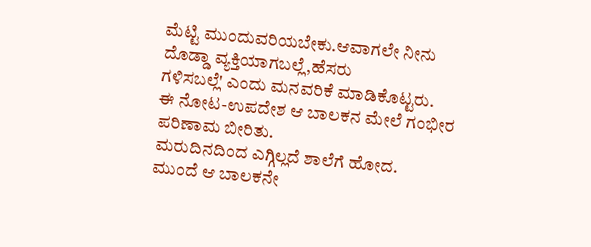ಮೆಟ್ಟಿ ಮುಂದುವರಿಯಬೇಕು.ಆವಾಗಲೇ ನೀನು ದೊಡ್ಡಾ ವ್ಯಕ್ತಿಯಾಗಬಲ್ಲೆ,ಹೆಸರು
ಗಳಿಸಬಲ್ಲೆ' ಎಂದು ಮನವರಿಕೆ ಮಾಡಿಕೊಟ್ಟರು.
ಈ ನೋಟ-ಉಪದೇಶ ಆ ಬಾಲಕನ ಮೇಲೆ ಗಂಭೀರ ಪರಿಣಾಮ ಬೀರಿತು.
ಮರುದಿನದಿಂದ ಎಗ್ಗಿಲ್ಲದೆ ಶಾಲೆಗೆ ಹೋದ.
ಮುಂದೆ ಆ ಬಾಲಕನೇ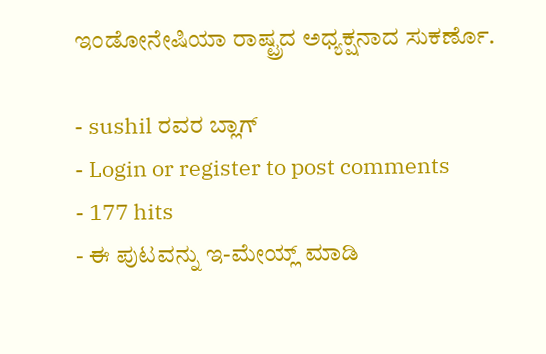ಇಂಡೋನೇಷಿಯಾ ರಾಷ್ಟ್ರದ ಅಧ್ಯಕ್ಷನಾದ ಸುಕರ್ಣೊ.

- sushil ರವರ ಬ್ಲಾಗ್
- Login or register to post comments
- 177 hits
- ಈ ಪುಟವನ್ನು ಇ-ಮೇಯ್ಲ್ ಮಾಡಿ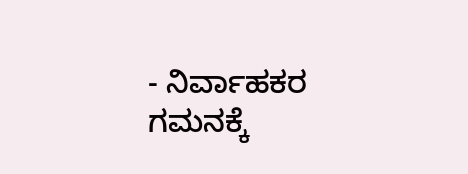- ನಿರ್ವಾಹಕರ ಗಮನಕ್ಕೆ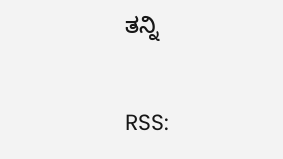ತನ್ನಿ


RSS: